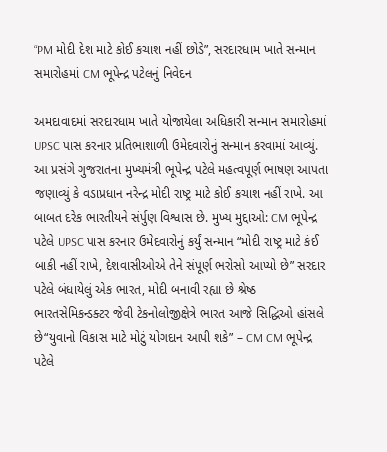“PM મોદી દેશ માટે કોઈ કચાશ નહીં છોડે”, સરદારધામ ખાતે સન્માન સમારોહમાં CM ભૂપેન્દ્ર પટેલનું નિવેદન

અમદાવાદમાં સરદારધામ ખાતે યોજાયેલા અધિકારી સન્માન સમારોહમાં UPSC પાસ કરનાર પ્રતિભાશાળી ઉમેદવારોનું સન્માન કરવામાં આવ્યું. આ પ્રસંગે ગુજરાતના મુખ્યમંત્રી ભૂપેન્દ્ર પટેલે મહત્વપૂર્ણ ભાષણ આપતા જણાવ્યું કે વડાપ્રધાન નરેન્દ્ર મોદી રાષ્ટ્ર માટે કોઈ કચાશ નહીં રાખે. આ બાબત દરેક ભારતીયને સંર્પુણ વિશ્વાસ છે. મુખ્ય મુદ્દાઓ: CM ભૂપેન્દ્ર પટેલે UPSC પાસ કરનાર ઉમેદવારોનું કર્યું સન્માન “મોદી રાષ્ટ્ર માટે કંઈ બાકી નહીં રાખે, દેશવાસીઓએ તેને સંપૂર્ણ ભરોસો આપ્યો છે” સરદાર પટેલે બંધાયેલું એક ભારત, મોદી બનાવી રહ્યા છે શ્રેષ્ઠ ભારતસેમિકન્ડક્ટર જેવી ટેકનોલોજીક્ષેત્રે ભારત આજે સિદ્ધિઓ હાંસલે છે“યુવાનો વિકાસ માટે મોટું યોગદાન આપી શકે” – CM CM ભૂપેન્દ્ર પટેલે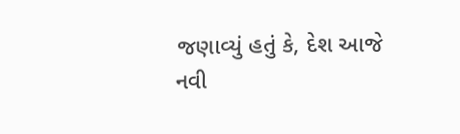જણાવ્યું હતું કે, દેશ આજે નવી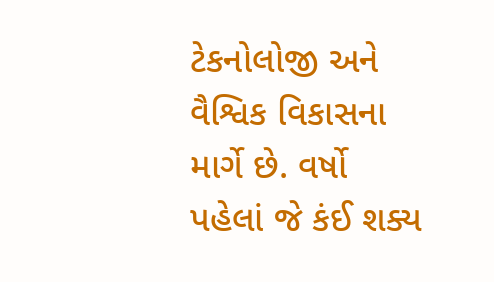ટેકનોલોજી અને વૈશ્વિક વિકાસના માર્ગે છે. વર્ષો પહેલાં જે કંઈ શક્ય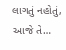લાગતું નહોતું, આજે તે…